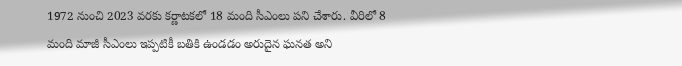1972 నుంచి 2023 వరకు కర్ణాటకలో 18 మంది సీఎంలు పని చేశారు. వీరిలో 8 మంది మాజీ సీఎంలు ఇప్పటికీ బతికి ఉండడం అరుదైన ఘనత అని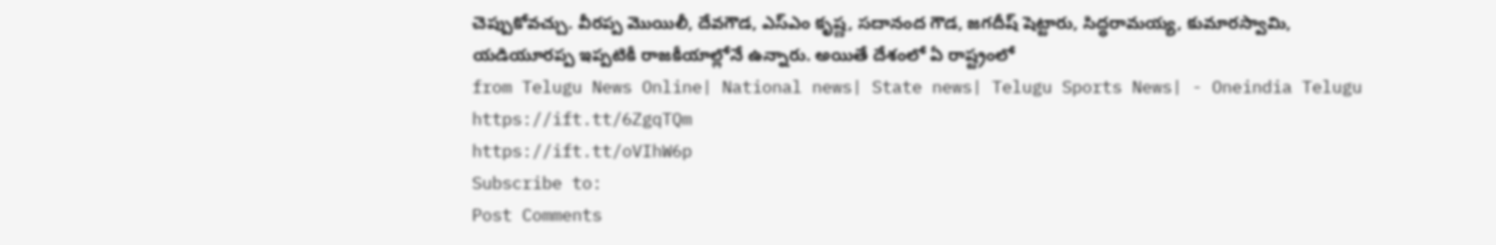చెప్పుకోవచ్చు. వీరప్ప మొయిలీ, దేవగౌడ, ఎస్ఎం కృష్ణ, సదానంద గౌడ, జగదీష్ షెట్టారు, సిద్ధరామయ్య, కుమారస్వామి, యడియూరప్ప ఇప్పటికీ రాజకీయాల్లోనే ఉన్నారు. అయితే దేశంలో ఏ రాష్ట్రంలో
from Telugu News Online| National news| State news| Telugu Sports News| - Oneindia Telugu https://ift.tt/6ZgqTQm
https://ift.tt/oVIhW6p
Subscribe to:
Post Comments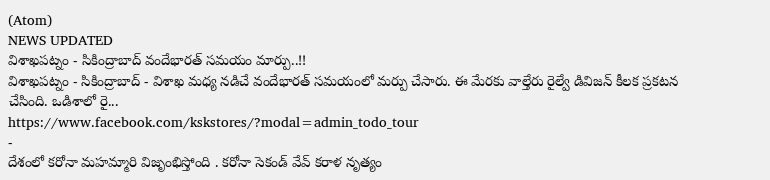(Atom)
NEWS UPDATED
విశాఖపట్నం - సికింద్రాబాద్ వందేభారత్ సమయం మార్పు..!!
విశాఖపట్నం - సికింద్రాబాద్ - విశాఖ మధ్య నడిచే వందేభారత్ సమయంలో మర్పు చేసారు. ఈ మేరకు వాల్తేరు రైల్వే డివిజన్ కీలక ప్రకటన చేసింది. ఒడిశాలో రై...
https://www.facebook.com/kskstores/?modal=admin_todo_tour
-
దేశంలో కరోనా మహమ్మారి విజృంభిస్తోంది . కరోనా సెకండ్ వేవ్ కరాళ నృత్యం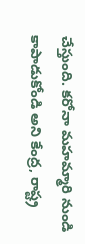చేస్తుంది. కరోనా మహమ్మారి నుండి కాపాడుకోండి అని కేంద్ర, రాష్ట్ర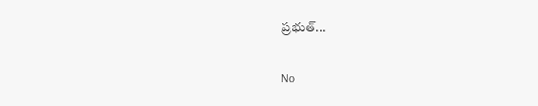ప్రభుత్...

No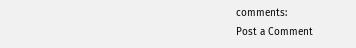comments:
Post a Comment